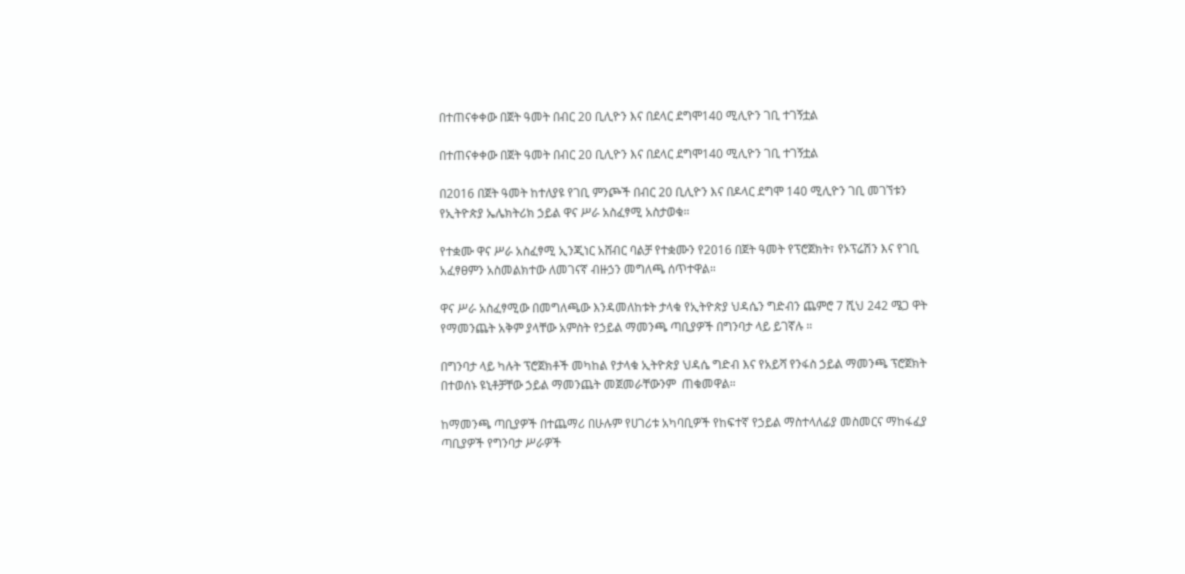በተጠናቀቀው በጀት ዓመት በብር 20 ቢሊዮን እና በደላር ደግሞ140 ሚሊዮን ገቢ ተገኝቷል

በተጠናቀቀው በጀት ዓመት በብር 20 ቢሊዮን እና በደላር ደግሞ140 ሚሊዮን ገቢ ተገኝቷል

በ2016 በጀት ዓመት ከተለያዩ የገቢ ምንጮች በብር 20 ቢሊዮን እና በዶላር ደግሞ 140 ሚሊዮን ገቢ መገኘቱን የኢትዮጵያ ኤሌክትሪክ ኃይል ዋና ሥራ አስፈፃሚ አስታወቁ።

የተቋሙ ዋና ሥራ አስፈፃሚ ኢንጂነር አሸብር ባልቻ የተቋሙን የ2016 በጀት ዓመት የፕሮጀክት፣ የኦፕሬሽን እና የገቢ አፈፃፀምን አስመልክተው ለመገናኛ ብዙኃን መግለጫ ሰጥተዋል።

ዋና ሥራ አስፈፃሚው በመግለጫው እንዳመለከቱት ታላቁ የኢትዮጵያ ህዳሴን ግድብን ጨምሮ 7 ሺህ 242 ሜጋ ዋት የማመንጨት አቅም ያላቸው አምስት የኃይል ማመንጫ ጣቢያዎች በግንባታ ላይ ይገኛሉ ።

በግንባታ ላይ ካሉት ፕሮጀክቶች መካከል የታላቁ ኢትዮጵያ ህዳሴ ግድብ እና የአይሻ የንፋስ ኃይል ማመንጫ ፕሮጀክት በተወሰኑ ዩኒቶቻቸው ኃይል ማመንጨት መጀመራቸውንም  ጠቁመዋል።

ከማመንጫ ጣቢያዎች በተጨማሪ በሁሉም የሀገሪቱ አካባቢዎች የከፍተኛ የኃይል ማስተላለፊያ መስመርና ማከፋፈያ ጣቢያዎች የግንባታ ሥራዎች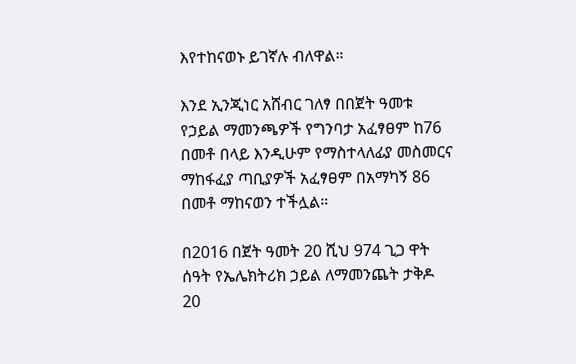እየተከናወኑ ይገኛሉ ብለዋል።

እንደ ኢንጂነር አሸብር ገለፃ በበጀት ዓመቱ የኃይል ማመንጫዎች የግንባታ አፈፃፀም ከ76 በመቶ በላይ እንዲሁም የማስተላለፊያ መስመርና ማከፋፈያ ጣቢያዎች አፈፃፀም በአማካኝ 86 በመቶ ማከናወን ተችሏል።

በ2016 በጀት ዓመት 20 ሺህ 974 ጊጋ ዋት ሰዓት የኤሌክትሪክ ኃይል ለማመንጨት ታቅዶ  20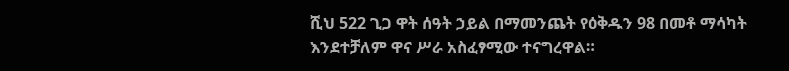ሺህ 522 ጊጋ ዋት ሰዓት ኃይል በማመንጨት የዕቅዱን 98 በመቶ ማሳካት እንደተቻለም ዋና ሥራ አስፈፃሚው ተናግረዋል።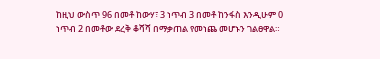ከዚህ ውስጥ 96 በመቶ ከውሃ፣ 3 ነጥብ 3 በመቶ ከንፋስ እንዲሁም 0 ነጥብ 2 በመቶው ደረቅ ቆሻሻ በማቃጠል የመነጨ መሆኑን ገልፀዋል።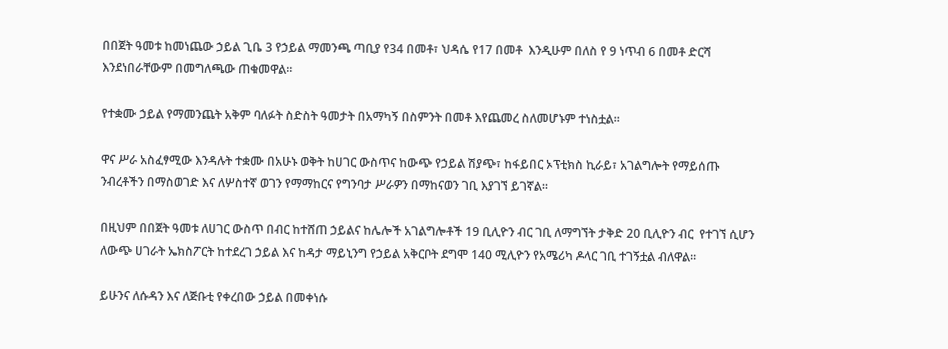በበጀት ዓመቱ ከመነጨው ኃይል ጊቤ 3 የኃይል ማመንጫ ጣቢያ የ34 በመቶ፣ ህዳሴ የ17 በመቶ  እንዲሁም በለስ የ 9 ነጥብ 6 በመቶ ድርሻ እንደነበራቸውም በመግለጫው ጠቁመዋል።

የተቋሙ ኃይል የማመንጨት አቅም ባለፉት ስድስት ዓመታት በአማካኝ በስምንት በመቶ እየጨመረ ስለመሆኑም ተነስቷል።

ዋና ሥራ አስፈፃሚው እንዳሉት ተቋሙ በአሁኑ ወቅት ከሀገር ውስጥና ከውጭ የኃይል ሽያጭ፣ ከፋይበር ኦፕቲክስ ኪራይ፣ አገልግሎት የማይሰጡ ንብረቶችን በማስወገድ እና ለሦስተኛ ወገን የማማከርና የግንባታ ሥራዎን በማከናወን ገቢ እያገኘ ይገኛል።

በዚህም በበጀት ዓመቱ ለሀገር ውስጥ በብር ከተሸጠ ኃይልና ከሌሎች አገልግሎቶች 19 ቢሊዮን ብር ገቢ ለማግኘት ታቅድ 20 ቢሊዮን ብር  የተገኘ ሲሆን ለውጭ ሀገራት ኤክስፖርት ከተደረገ ኃይል እና ከዳታ ማይኒንግ የኃይል አቅርቦት ደግሞ 140 ሚሊዮን የአሜሪካ ዶላር ገቢ ተገኝቷል ብለዋል።

ይሁንና ለሱዳን እና ለጅቡቲ የቀረበው ኃይል በመቀነሱ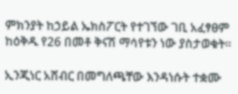ምክንያት ከኃይል ኤክስፖርት የተገኘው ገቢ አፈፃፀም ከዕቅዱ የ26 በመቶ ቅናሽ ማሳየቱን ነው ያስታወቁት።

ኢንጂነር አሸብር በመግለጫቸው እንዳነሱት ተቋሙ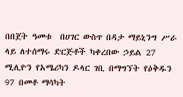በበጀት ዓመቱ  በሀገር ውስጥ በዳታ ማይኒንግ ሥራ ላይ ለተሰማሩ ድርጅቶች ካቀረበው ኃይል 27 ሚሊዮን የአሜሪካን ዶላር ገቢ በማግኘት የዕቅዱን 97 በመቶ ማሳካት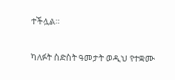ተችሏል።

ካለፉት ስድስት ዓመታት ወዲህ የተቋሙ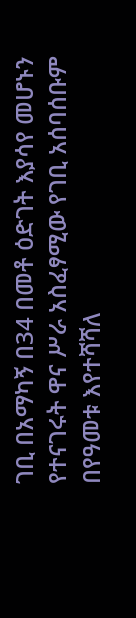ገቢ በአማካኝ በ34 በመቶ ዕድገት እያሳየ መሆኑን የተናገሩት ዋና ሥራ አስፈፃሚው የገቢ አሰባሰቡም በየዓመቱ እየተሻሻለ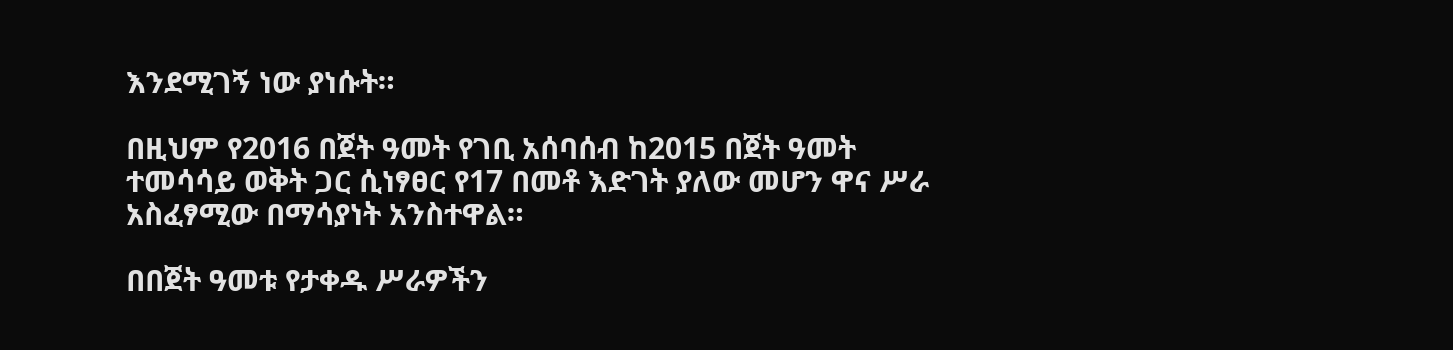እንደሚገኝ ነው ያነሱት።

በዚህም የ2016 በጀት ዓመት የገቢ አሰባሰብ ከ2015 በጀት ዓመት ተመሳሳይ ወቅት ጋር ሲነፃፀር የ17 በመቶ እድገት ያለው መሆን ዋና ሥራ አስፈፃሚው በማሳያነት አንስተዋል።

በበጀት ዓመቱ የታቀዱ ሥራዎችን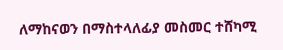ለማከናወን በማስተላለፊያ መስመር ተሸካሚ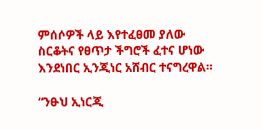ምሰሶዎች ላይ እየተፈፀመ ያለው ስርቆትና የፀጥታ ችግሮች ፈተና ሆነው እንደነበር ኢንጂነር አሸብር ተናግረዋል።

“ንፁህ ኢነርጂ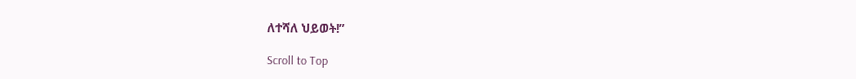ለተሻለ ህይወት!”

Scroll to Top